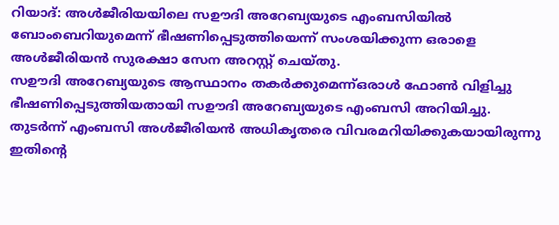റിയാദ്: അൾജീരിയയിലെ സഊദി അറേബ്യയുടെ എംബസിയിൽ ബോംബെറിയുമെന്ന് ഭീഷണിപ്പെടുത്തിയെന്ന് സംശയിക്കുന്ന ഒരാളെ അൾജീരിയൻ സുരക്ഷാ സേന അറസ്റ്റ് ചെയ്തു.
സഊദി അറേബ്യയുടെ ആസ്ഥാനം തകർക്കുമെന്ന്ഒരാൾ ഫോൺ വിളിച്ചു ഭീഷണിപ്പെടുത്തിയതായി സഊദി അറേബ്യയുടെ എംബസി അറിയിച്ചു.
തുടർന്ന് എംബസി അൾജീരിയൻ അധികൃതരെ വിവരമറിയിക്കുകയായിരുന്നു ഇതിന്റെ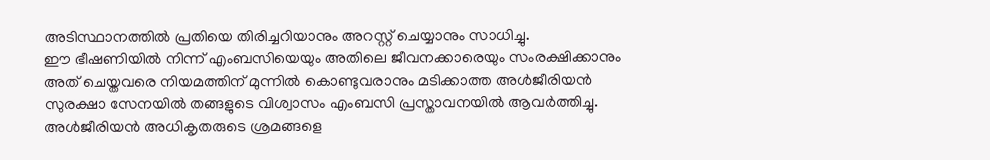അടിസ്ഥാനത്തിൽ പ്രതിയെ തിരിച്ചറിയാനും അറസ്റ്റ് ചെയ്യാനും സാധിച്ചു.
ഈ ഭീഷണിയിൽ നിന്ന് എംബസിയെയും അതിലെ ജീവനക്കാരെയും സംരക്ഷിക്കാനും അത് ചെയ്തവരെ നിയമത്തിന് മുന്നിൽ കൊണ്ടുവരാനും മടിക്കാത്ത അൾജീരിയൻ സുരക്ഷാ സേനയിൽ തങ്ങളുടെ വിശ്വാസം എംബസി പ്രസ്താവനയിൽ ആവർത്തിച്ചു. അൾജീരിയൻ അധികൃതരുടെ ശ്രമങ്ങളെ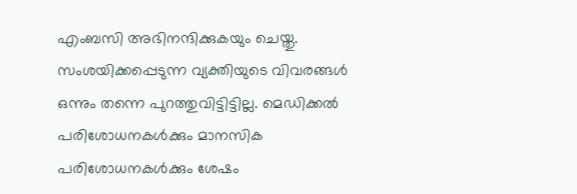എംബസി അഭിനന്ദിക്കുകയും ചെയ്തു.
സംശയിക്കപ്പെടുന്ന വ്യക്തിയുടെ വിവരങ്ങൾ ഒന്നും തന്നെ പുറത്തുവിട്ടിട്ടില്ല. മെഡിക്കൽ പരിശോധനകൾക്കും മാനസിക പരിശോധനകൾക്കും ശേഷം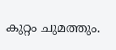കുറ്റം ചുമത്തും.